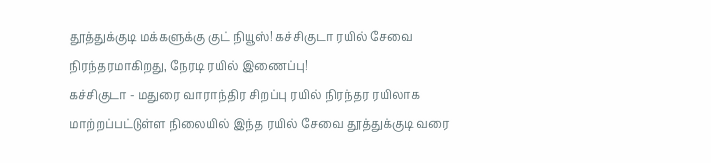தூத்துக்குடி மக்களுக்கு குட் நியூஸ்! கச்சிகுடா ரயில் சேவை நிரந்தரமாகிறது, நேரடி ரயில் இணைப்பு!
கச்சிகுடா - மதுரை வாராந்திர சிறப்பு ரயில் நிரந்தர ரயிலாக மாற்றப்பட்டுள்ள நிலையில் இந்த ரயில் சேவை தூத்துக்குடி வரை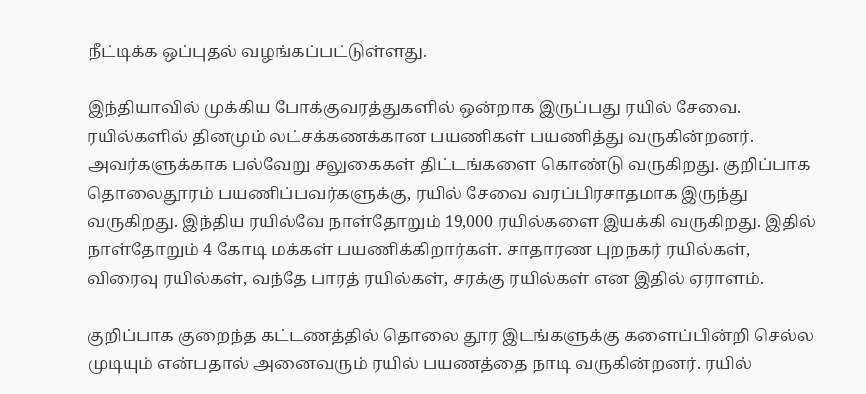நீட்டிக்க ஒப்புதல் வழங்கப்பட்டுள்ளது.

இந்தியாவில் முக்கிய போக்குவரத்துகளில் ஒன்றாக இருப்பது ரயில் சேவை. ரயில்களில் தினமும் லட்சக்கணக்கான பயணிகள் பயணித்து வருகின்றனர். அவர்களுக்காக பல்வேறு சலுகைகள் திட்டங்களை கொண்டு வருகிறது. குறிப்பாக தொலைதூரம் பயணிப்பவர்களுக்கு, ரயில் சேவை வரப்பிரசாதமாக இருந்து வருகிறது. இந்திய ரயில்வே நாள்தோறும் 19,000 ரயில்களை இயக்கி வருகிறது. இதில் நாள்தோறும் 4 கோடி மக்கள் பயணிக்கிறார்கள். சாதாரண புறநகர் ரயில்கள், விரைவு ரயில்கள், வந்தே பாரத் ரயில்கள், சரக்கு ரயில்கள் என இதில் ஏராளம்.

குறிப்பாக குறைந்த கட்டணத்தில் தொலை தூர இடங்களுக்கு களைப்பின்றி செல்ல முடியும் என்பதால் அனைவரும் ரயில் பயணத்தை நாடி வருகின்றனர். ரயில்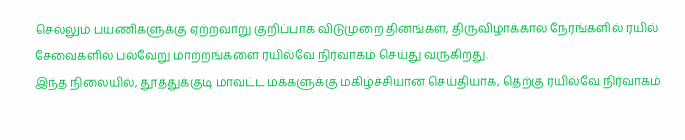செல்லும் பயணிகளுக்கு ஏற்றவாறு குறிப்பாக விடுமுறை தினங்கள், திருவிழாக்கால நேரங்களில் ரயில் சேவைகளில் பல்வேறு மாற்றங்களை ரயில்வே நிர்வாகம் செய்து வருகிறது.
இந்த நிலையில், தூத்துக்குடி மாவட்ட மக்களுக்கு மகிழ்ச்சியான செய்தியாக, தெற்கு ரயில்வே நிர்வாகம்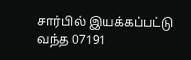சார்பில் இயக்கப்பட்டு வந்த 07191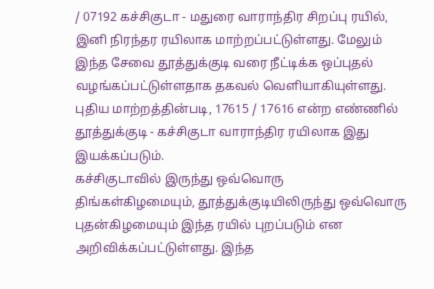/ 07192 கச்சிகுடா - மதுரை வாராந்திர சிறப்பு ரயில், இனி நிரந்தர ரயிலாக மாற்றப்பட்டுள்ளது. மேலும் இந்த சேவை தூத்துக்குடி வரை நீட்டிக்க ஒப்புதல் வழங்கப்பட்டுள்ளதாக தகவல் வெளியாகியுள்ளது. புதிய மாற்றத்தின்படி, 17615 / 17616 என்ற எண்ணில் தூத்துக்குடி - கச்சிகுடா வாராந்திர ரயிலாக இது இயக்கப்படும்.
கச்சிகுடாவில் இருந்து ஒவ்வொரு திங்கள்கிழமையும், தூத்துக்குடியிலிருந்து ஒவ்வொரு புதன்கிழமையும் இந்த ரயில் புறப்படும் என அறிவிக்கப்பட்டுள்ளது. இந்த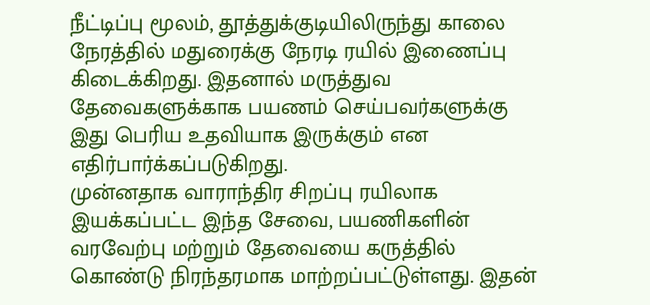நீட்டிப்பு மூலம், தூத்துக்குடியிலிருந்து காலை நேரத்தில் மதுரைக்கு நேரடி ரயில் இணைப்பு கிடைக்கிறது. இதனால் மருத்துவ தேவைகளுக்காக பயணம் செய்பவர்களுக்கு இது பெரிய உதவியாக இருக்கும் என எதிர்பார்க்கப்படுகிறது.
முன்னதாக வாராந்திர சிறப்பு ரயிலாக இயக்கப்பட்ட இந்த சேவை, பயணிகளின் வரவேற்பு மற்றும் தேவையை கருத்தில் கொண்டு நிரந்தரமாக மாற்றப்பட்டுள்ளது. இதன்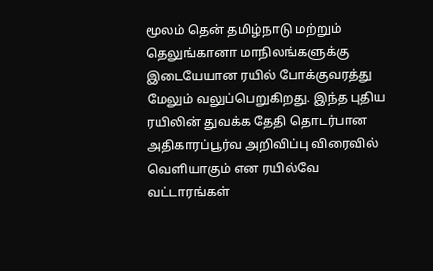மூலம் தென் தமிழ்நாடு மற்றும் தெலுங்கானா மாநிலங்களுக்கு இடையேயான ரயில் போக்குவரத்து மேலும் வலுப்பெறுகிறது. இந்த புதிய ரயிலின் துவக்க தேதி தொடர்பான அதிகாரப்பூர்வ அறிவிப்பு விரைவில் வெளியாகும் என ரயில்வே வட்டாரங்கள்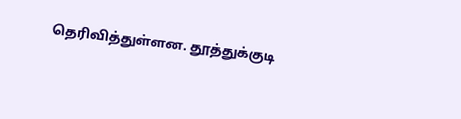தெரிவித்துள்ளன. தூத்துக்குடி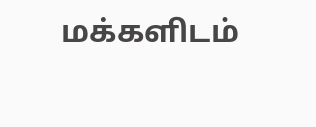மக்களிடம்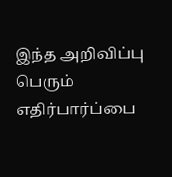இந்த அறிவிப்பு பெரும் எதிர்பார்ப்பை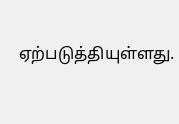ஏற்படுத்தியுள்ளது.